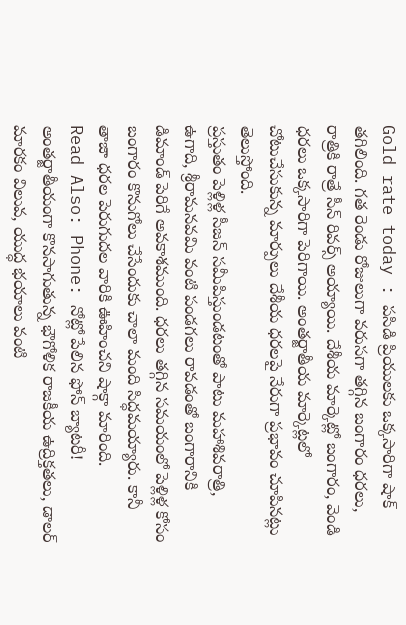Gold rate today : పసిడి ప్రియులకు ఒక్కసారిగా షాక్ తగిలింది. గత రెండు రోజులుగా వరుసగా తగ్గిన బంగారం ధరలు, రాత్రికి రాత్రే సీన్ రివర్స్ అయ్యాయి. దేశీయ మార్కెట్లో బంగారం, వెండి ధరలు ఒక్కసారిగా పెరిగాయి. అంతర్జాతీయ మార్కెట్లలో చోటుచేసుకున్న మార్పులు దేశీయ ధరలపై నేరుగా ప్రభావం చూపినట్లు తెలుస్తోంది.
ప్రస్తుతం పెళ్లిళ్ల సీజన్ సమీపిస్తుండటంతో పాటు మహాశివరాత్రి, ఉగాది, శ్రీరామనవమి వంటి పండగలు రావడంతో బంగారానికి డిమాండ్ పెరిగే అవకాశముంది. ధరలు తగ్గిన సమయంలో పెళ్లిళ్ల కోసం బంగారం కొనుగోలు చేసేందుకు చాలా మంది సిద్ధమయ్యారు. కానీ తాజా ధరల పెరుగుదల వారికి ఊహించని షాక్గా మారింది.
Read Also: Phone: నోట్లో పేలిన ఫోన్ బ్యాటరీ!
అంతర్జాతీయంగా కొనసాగుతున్న భౌగోళిక రాజకీయ ఉద్రిక్తతలు, డాలర్ మారకం విలువ, యుద్ధ భయాలు వంటి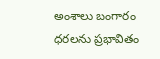అంశాలు బంగారం ధరలను ప్రభావితం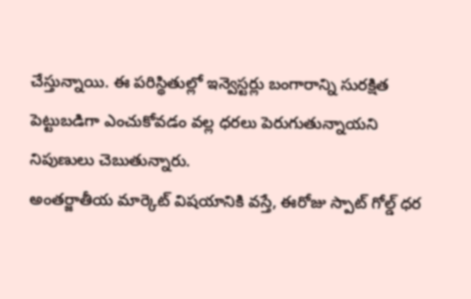చేస్తున్నాయి. ఈ పరిస్థితుల్లో ఇన్వెస్టర్లు బంగారాన్ని సురక్షిత పెట్టుబడిగా ఎంచుకోవడం వల్ల ధరలు పెరుగుతున్నాయని నిపుణులు చెబుతున్నారు.
అంతర్జాతీయ మార్కెట్ విషయానికి వస్తే, ఈరోజు స్పాట్ గోల్డ్ ధర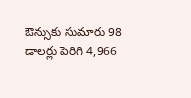ఔన్సుకు సుమారు 98 డాలర్లు పెరిగి 4,966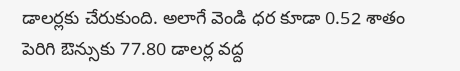డాలర్లకు చేరుకుంది. అలాగే వెండి ధర కూడా 0.52 శాతం పెరిగి ఔన్సుకు 77.80 డాలర్ల వద్ద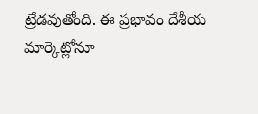ట్రేడవుతోంది. ఈ ప్రభావం దేశీయ మార్కెట్లోనూ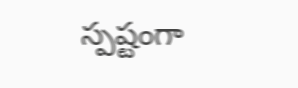స్పష్టంగా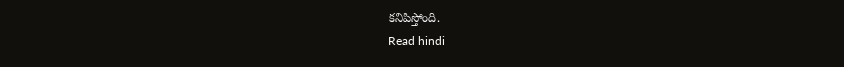కనిపిస్తోంది.
Read hindi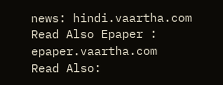news: hindi.vaartha.com
Read Also Epaper : epaper.vaartha.com
Read Also: